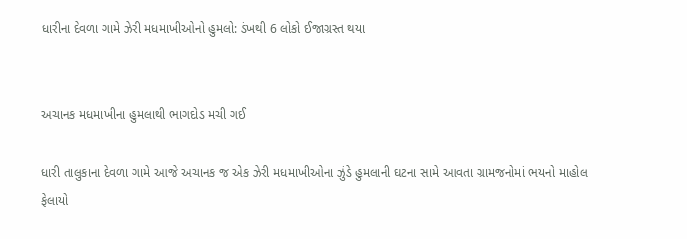ધારીના દેવળા ગામે ઝેરી મધમાખીઓનો હુમલો: ડંખથી 6 લોકો ઈજાગ્રસ્ત થયા


અચાનક મધમાખીના હુમલાથી ભાગદોડ મચી ગઈ

ધારી તાલુકાના દેવળા ગામે આજે અચાનક જ એક ઝેરી મધમાખીઓના ઝુંડે હુમલાની ઘટના સામે આવતા ગ્રામજનોમાં ભયનો માહોલ ફેલાયો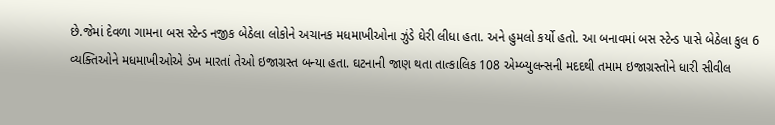છે.જેમાં દેવળા ગામના બસ સ્ટેન્ડ નજીક બેઠેલા લોકોને અચાનક મધમાખીઓના ઝુંડે ઘેરી લીધા હતા. અને હુમલો કર્યો હતો. આ બનાવમાં બસ સ્ટેન્ડ પાસે બેઠેલા કુલ 6 વ્યક્તિઓને મધમાખીઓએ ડંખ મારતાં તેઓ ઇજાગ્રસ્ત બન્યા હતા. ઘટનાની જાણ થતા તાત્કાલિક 108 એમ્બ્યુલન્સની મદદથી તમામ ઇજાગ્રસ્તોને ધારી સીવીલ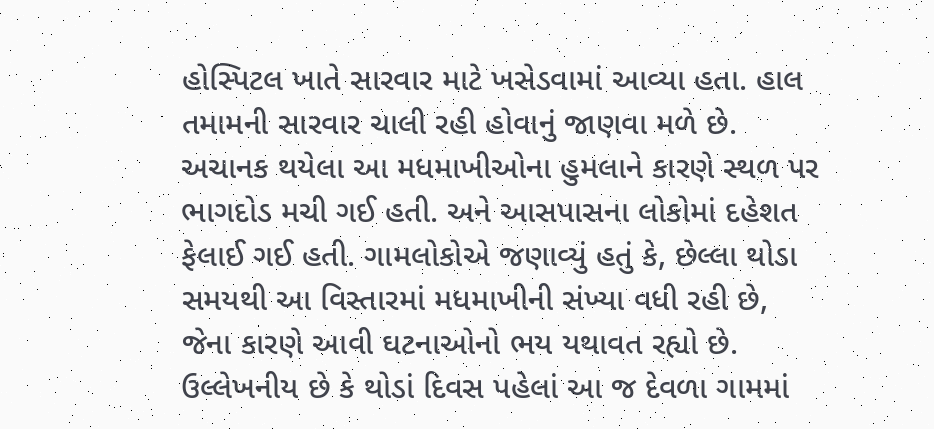હોસ્પિટલ ખાતે સારવાર માટે ખસેડવામાં આવ્યા હતા. હાલ તમામની સારવાર ચાલી રહી હોવાનું જાણવા મળે છે.
અચાનક થયેલા આ મધમાખીઓના હુમલાને કારણે સ્થળ પર ભાગદોડ મચી ગઈ હતી. અને આસપાસના લોકોમાં દહેશત ફેલાઈ ગઈ હતી. ગામલોકોએ જણાવ્યું હતું કે, છેલ્લા થોડા સમયથી આ વિસ્તારમાં મધમાખીની સંખ્યા વધી રહી છે, જેના કારણે આવી ઘટનાઓનો ભય યથાવત રહ્યો છે.
ઉલ્લેખનીય છે કે થોડાં દિવસ પહેલાં આ જ દેવળા ગામમાં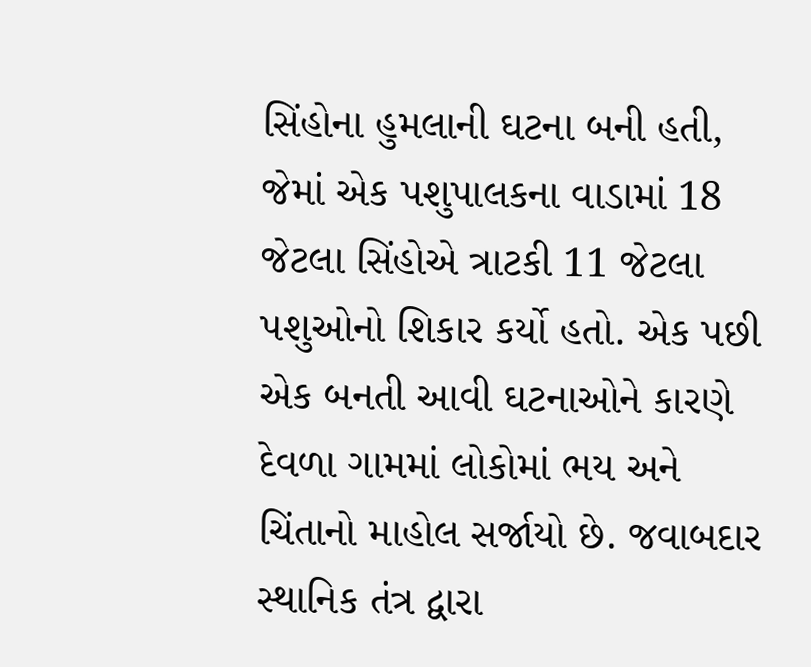સિંહોના હુમલાની ઘટના બની હતી, જેમાં એક પશુપાલકના વાડામાં 18 જેટલા સિંહોએ ત્રાટકી 11 જેટલા પશુઓનો શિકાર કર્યો હતો. એક પછી એક બનતી આવી ઘટનાઓને કારણે દેવળા ગામમાં લોકોમાં ભય અને ચિંતાનો માહોલ સર્જાયો છે. જવાબદાર સ્થાનિક તંત્ર દ્વારા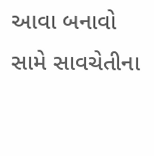આવા બનાવો સામે સાવચેતીના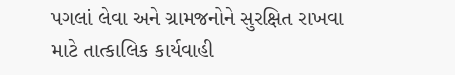પગલાં લેવા અને ગ્રામજનોને સુરક્ષિત રાખવા માટે તાત્કાલિક કાર્યવાહી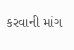કરવાની માંગ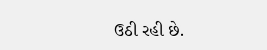ઉઠી રહી છે.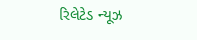રિલેટેડ ન્યૂઝ